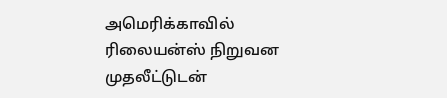அமெரிக்காவில் ரிலையன்ஸ் நிறுவன முதலீட்டுடன்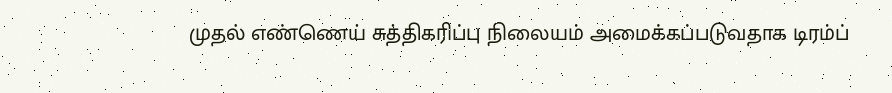முதல் எண்ணெய் சுத்திகரிப்பு நிலையம் அமைக்கப்படுவதாக டிரம்ப்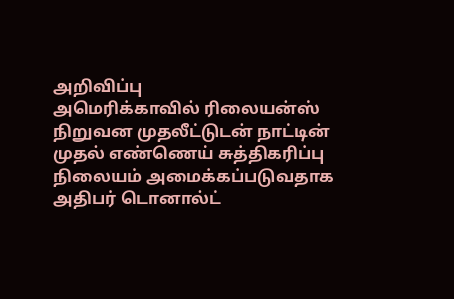அறிவிப்பு
அமெரிக்காவில் ரிலையன்ஸ் நிறுவன முதலீட்டுடன் நாட்டின் முதல் எண்ணெய் சுத்திகரிப்பு நிலையம் அமைக்கப்படுவதாக அதிபர் டொனால்ட்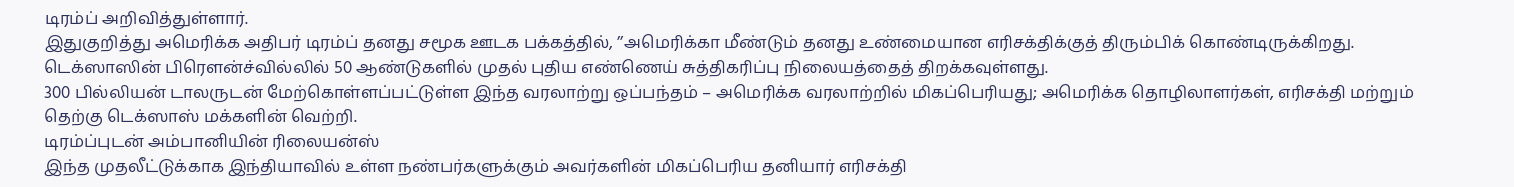டிரம்ப் அறிவித்துள்ளார்.
இதுகுறித்து அமெரிக்க அதிபர் டிரம்ப் தனது சமூக ஊடக பக்கத்தில், ’’அமெரிக்கா மீண்டும் தனது உண்மையான எரிசக்திக்குத் திரும்பிக் கொண்டிருக்கிறது. டெக்ஸாஸின் பிரௌன்ச்வில்லில் 50 ஆண்டுகளில் முதல் புதிய எண்ணெய் சுத்திகரிப்பு நிலையத்தைத் திறக்கவுள்ளது.
300 பில்லியன் டாலருடன் மேற்கொள்ளப்பட்டுள்ள இந்த வரலாற்று ஒப்பந்தம் – அமெரிக்க வரலாற்றில் மிகப்பெரியது; அமெரிக்க தொழிலாளர்கள், எரிசக்தி மற்றும் தெற்கு டெக்ஸாஸ் மக்களின் வெற்றி.
டிரம்ப்புடன் அம்பானியின் ரிலையன்ஸ்
இந்த முதலீட்டுக்காக இந்தியாவில் உள்ள நண்பர்களுக்கும் அவர்களின் மிகப்பெரிய தனியார் எரிசக்தி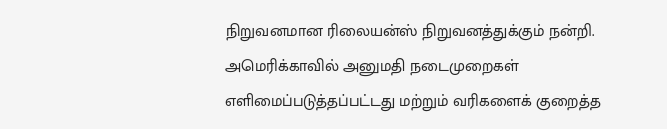நிறுவனமான ரிலையன்ஸ் நிறுவனத்துக்கும் நன்றி.
அமெரிக்காவில் அனுமதி நடைமுறைகள் எளிமைப்படுத்தப்பட்டது மற்றும் வரிகளைக் குறைத்த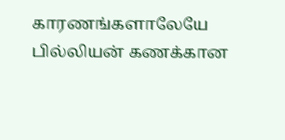காரணங்களாலேயே பில்லியன் கணக்கான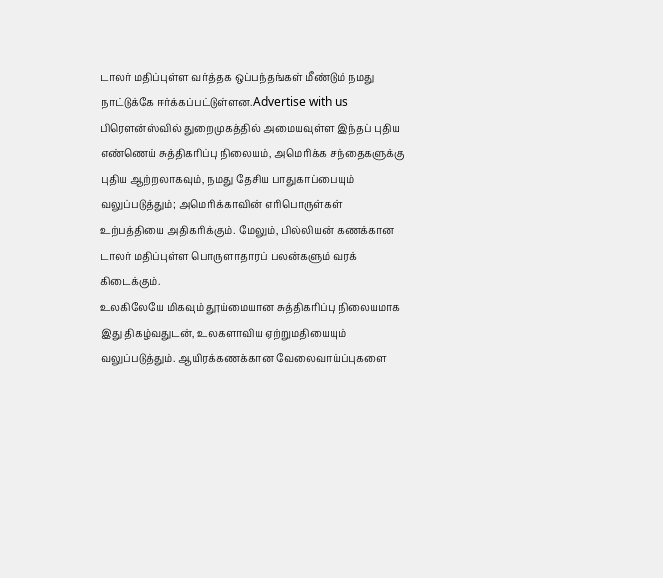டாலர் மதிப்புள்ள வர்த்தக ஒப்பந்தங்கள் மீண்டும் நமது நாட்டுக்கே ஈர்க்கப்பட்டுள்ளன.Advertise with us
பிரௌன்ஸ்வில் துறைமுகத்தில் அமையவுள்ள இந்தப் புதிய எண்ணெய் சுத்திகரிப்பு நிலையம், அமெரிக்க சந்தைகளுக்கு புதிய ஆற்றலாகவும், நமது தேசிய பாதுகாப்பையும் வலுப்படுத்தும்; அமெரிக்காவின் எரிபொருள்கள் உற்பத்தியை அதிகரிக்கும். மேலும், பில்லியன் கணக்கான டாலர் மதிப்புள்ள பொருளாதாரப் பலன்களும் வரக் கிடைக்கும்.
உலகிலேயே மிகவும் தூய்மையான சுத்திகரிப்பு நிலையமாக இது திகழ்வதுடன், உலகளாவிய ஏற்றுமதியையும் வலுப்படுத்தும். ஆயிரக்கணக்கான வேலைவாய்ப்புகளை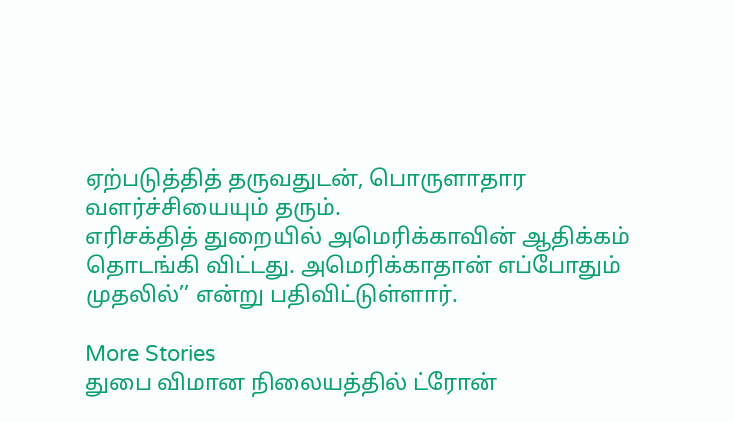ஏற்படுத்தித் தருவதுடன், பொருளாதார வளர்ச்சியையும் தரும்.
எரிசக்தித் துறையில் அமெரிக்காவின் ஆதிக்கம் தொடங்கி விட்டது. அமெரிக்காதான் எப்போதும் முதலில்’’ என்று பதிவிட்டுள்ளார்.

More Stories
துபை விமான நிலையத்தில் ட்ரோன்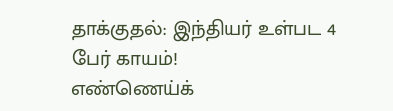தாக்குதல்: இந்தியர் உள்பட 4 பேர் காயம்!
எண்ணெய்க்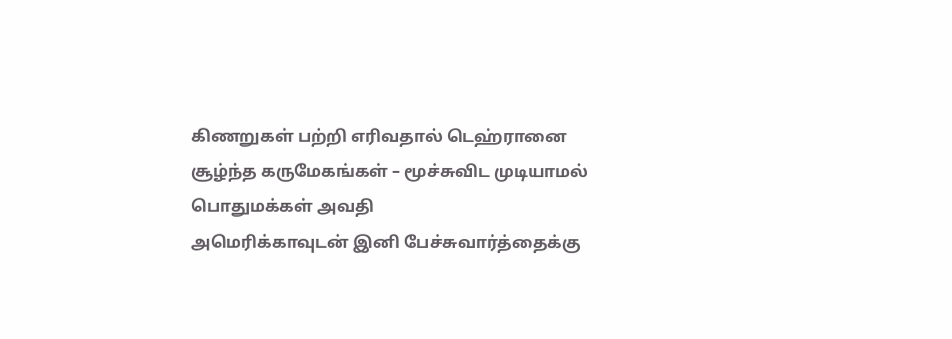கிணறுகள் பற்றி எரிவதால் டெஹ்ரானை சூழ்ந்த கருமேகங்கள் – மூச்சுவிட முடியாமல் பொதுமக்கள் அவதி
அமெரிக்காவுடன் இனி பேச்சுவார்த்தைக்கு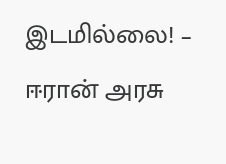இடமில்லை! – ஈரான் அரசு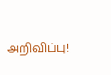அறிவிப்பு!